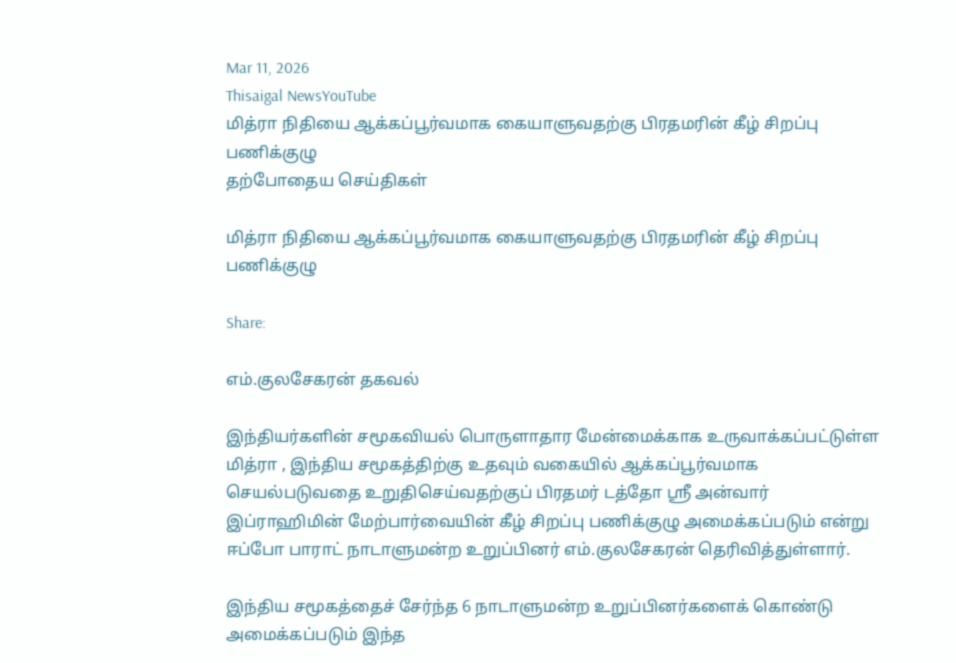Mar 11, 2026
Thisaigal NewsYouTube
மித்ரா நிதியை ஆக்கப்பூர்வமாக கையாளுவதற்கு பிரதமரின் கீழ் சிறப்பு பணிக்குழு
தற்போதைய செய்திகள்

மித்ரா நிதியை ஆக்கப்பூர்வமாக கையாளுவதற்கு பிரதமரின் கீழ் சிறப்பு பணிக்குழு

Share:

எம்.குலசேகரன் தகவல்

இந்தியர்களின் சமூகவியல் பொருளாதார மேன்மைக்காக உருவாக்கப்பட்டுள்ள மித்ரா , இந்திய சமூகத்திற்கு உதவும் வகையில் ஆக்கப்பூர்வமாக செயல்படுவதை உறுதிசெய்வதற்குப் பிரதமர் டத்தோ ஶ்ரீ அன்வார் இப்ராஹிமின் மேற்பார்வையின் கீழ் சிறப்பு பணிக்குழு அமைக்கப்படும் என்று ஈப்போ பாராட் நாடாளுமன்ற உறுப்பினர் எம்.குலசேகரன் தெரிவித்துள்ளார்.

இந்திய சமூகத்தைச் சேர்ந்த 6 நாடாளுமன்ற உறுப்பினர்களைக் கொண்டு அமைக்கப்படும் இந்த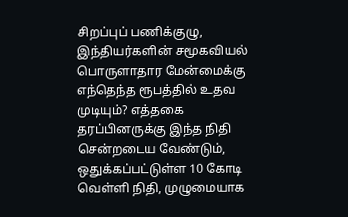சிறப்புப் பணிக்குழு, இந்தியர்களின் சமூகவியல் பொருளாதார மேன்மைக்கு எந்தெந்த ரூபத்தில் உதவ முடியும்? எத்தகை தரப்பினருக்கு இந்த நிதி சென்றடைய வேண்டும், ஒதுக்கப்பட்டுள்ள 10 கோடி வெள்ளி நிதி, முழுமையாக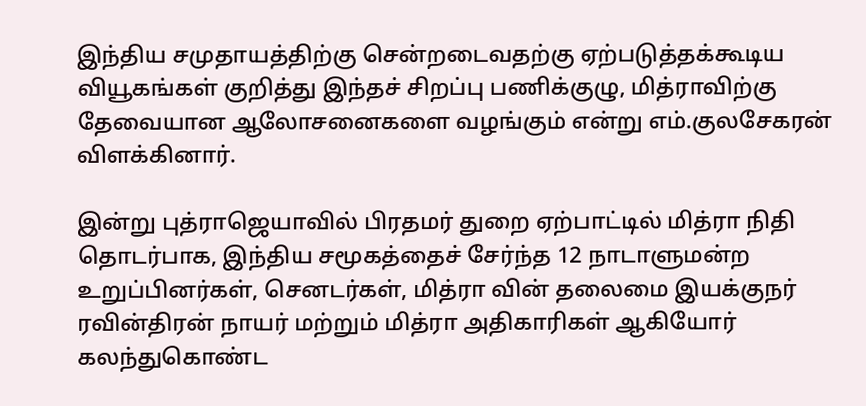இந்திய சமுதாயத்திற்கு சென்றடைவதற்கு ஏற்படுத்தக்கூடிய வியூகங்கள் குறித்து இந்தச் சிறப்பு பணிக்குழு, மித்ராவிற்கு தேவையான ஆலோசனைகளை வழங்கும் என்று எம்.குலசேகரன் விளக்கினார்.

இன்று புத்ராஜெயாவில் பிரதமர் துறை ஏற்பாட்டில் மித்ரா நிதி தொடர்பாக, இந்திய சமூகத்தைச் சேர்ந்த 12 நாடாளுமன்ற உறுப்பினர்கள், செனடர்கள், மித்ரா வின் தலைமை இயக்குநர் ரவின்திரன் நாயர் மற்றும் மித்ரா அதிகாரிகள் ஆகியோர் கலந்துகொண்ட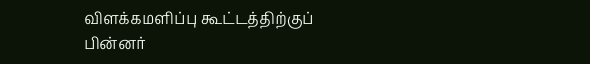விளக்கமளிப்பு கூட்டத்திற்குப் பின்னர்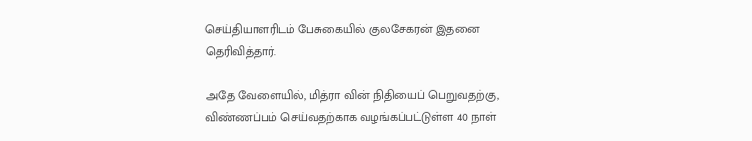செய்தியாளரிடம் பேசுகையில் குலசேகரன் இதனை தெரிவித்தார்.

அதே வேளையில், மித்ரா வின் நிதியைப் பெறுவதற்கு, விண்ணப்பம் செய்வதற்காக வழங்கப்பட்டுள்ள 40 நாள்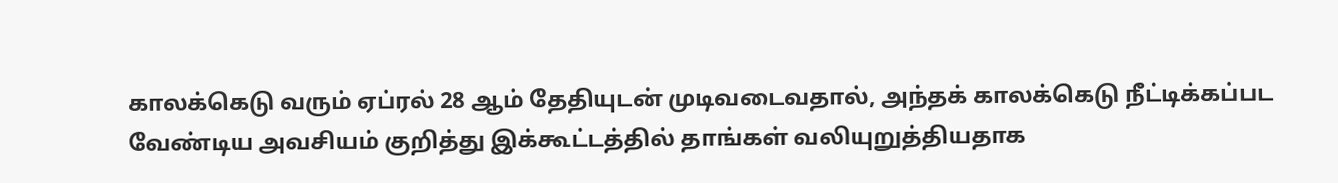காலக்கெடு வரும் ஏப்ரல் 28 ஆம் தேதியுடன் முடிவடைவதால், அந்தக் காலக்கெடு நீட்டிக்கப்பட வேண்டிய அவசியம் குறித்து இக்கூட்டத்தில் தாங்கள் வலியுறுத்தியதாக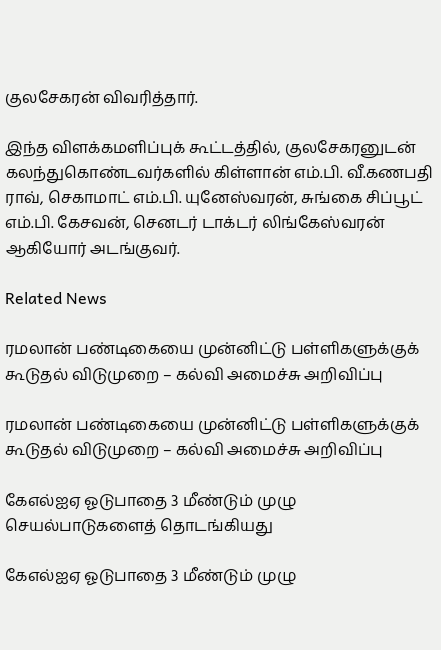குலசேகரன் விவரித்தார்.

இந்த விளக்கமளிப்புக் கூட்டத்தில், குலசேகரனுடன் கலந்துகொண்டவர்களில் கிள்ளான் எம்.பி. வீ.கணபதி ராவ், செகாமாட் எம்.பி. யுனேஸ்வரன், சுங்கை சிப்பூட் எம்.பி. கேசவன், செனடர் டாக்டர் லிங்கேஸ்வரன் ஆகியோர் அடங்குவர்.

Related News

ரமலான் பண்டிகையை முன்னிட்டு பள்ளிகளுக்குக் கூடுதல் விடுமுறை – கல்வி அமைச்சு அறிவிப்பு

ரமலான் பண்டிகையை முன்னிட்டு பள்ளிகளுக்குக் கூடுதல் விடுமுறை – கல்வி அமைச்சு அறிவிப்பு

கேஎல்ஐஏ ஓடுபாதை 3 மீண்டும் முழு செயல்பாடுகளைத் தொடங்கியது

கேஎல்ஐஏ ஓடுபாதை 3 மீண்டும் முழு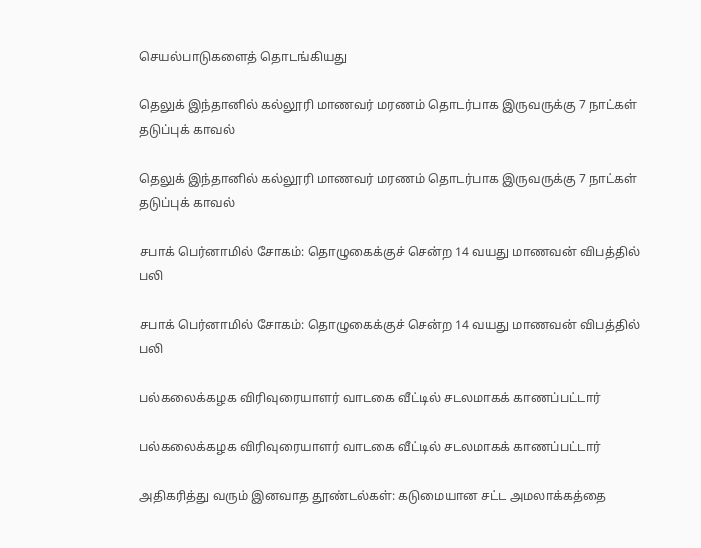செயல்பாடுகளைத் தொடங்கியது

தெலுக் இந்தானில் கல்லூரி மாணவர் மரணம் தொடர்பாக இருவருக்கு 7 நாட்கள் தடுப்புக் காவல்

தெலுக் இந்தானில் கல்லூரி மாணவர் மரணம் தொடர்பாக இருவருக்கு 7 நாட்கள் தடுப்புக் காவல்

சபாக் பெர்னாமில் சோகம்: தொழுகைக்குச் சென்ற 14 வயது மாணவன் விபத்தில் பலி

சபாக் பெர்னாமில் சோகம்: தொழுகைக்குச் சென்ற 14 வயது மாணவன் விபத்தில் பலி

பல்கலைக்கழக விரிவுரையாளர் வாடகை வீட்டில் சடலமாகக் காணப்பட்டார்

பல்கலைக்கழக விரிவுரையாளர் வாடகை வீட்டில் சடலமாகக் காணப்பட்டார்

அதிகரித்து வரும் இனவாத தூண்டல்கள்: கடுமையான சட்ட அமலாக்கத்தை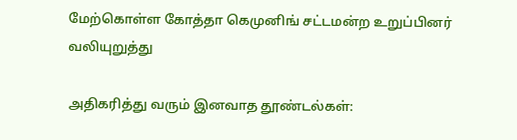மேற்கொள்ள கோத்தா கெமுனிங் சட்டமன்ற உறுப்பினர் வலியுறுத்து

அதிகரித்து வரும் இனவாத தூண்டல்கள்: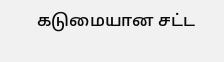கடுமையான சட்ட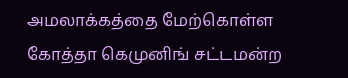அமலாக்கத்தை மேற்கொள்ள கோத்தா கெமுனிங் சட்டமன்ற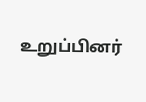உறுப்பினர்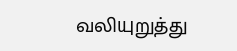வலியுறுத்து